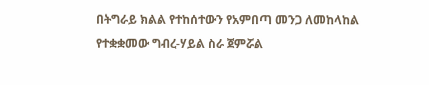በትግራይ ክልል የተከሰተውን የአምበጣ መንጋ ለመከላከል የተቋቋመው ግብረ-ሃይል ስራ ጀምሯል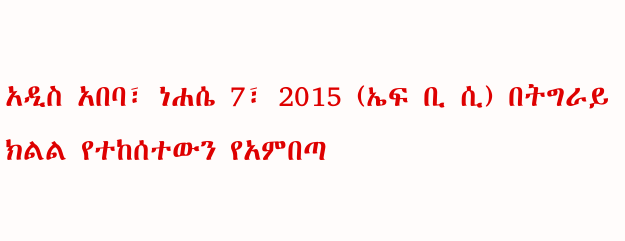አዲስ አበባ፣ ነሐሴ 7፣ 2015 (ኤፍ ቢ ሲ) በትግራይ ክልል የተከሰተውን የአምበጣ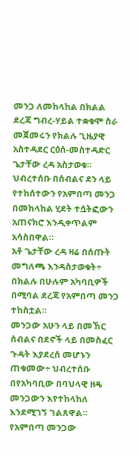መንጋ ለመከላከል በክልል ደረጃ ግብረ-ሃይል ተቋቁሞ ስራ መጀመሩን የክልሉ ጊዜያዊ አስተዳደር ርዕሰ-መስተዳድር ጌታቸው ረዳ አስታወቁ።
ህብረተሰቡ በሰብልና ደን ላይ የተከሰተውን የአምበጣ መንጋ በመከላከል ሂደት ተሷትፎውን አጠናክሮ እንዲቀጥልም አሳስበዋል።
አቶ ጌታቸው ረዳ ዛሬ በሰጡት መግለጫ እንዳስታወቁት÷ በክልሉ በሁሉም አካባቢዎች በሚባል ደረጃ የአምበጣ መንጋ ተከስቷል።
መንጋው አሁን ላይ በመኸር ሰብልና በደኖች ላይ በመስፈር ጉዳት እያደረሰ መሆኑን ጠቁመው÷ ህብረተሰቡ በየአካባቢው በባህላዊ ዘዴ መንጋውን እየተከላከለ እንደሚገኝ ገልጸዋል።
የአምበጣ መንጋው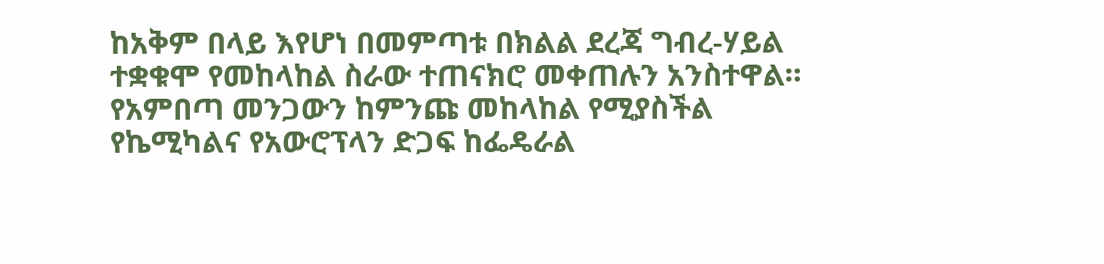ከአቅም በላይ እየሆነ በመምጣቱ በክልል ደረጃ ግብረ-ሃይል ተቋቁሞ የመከላከል ስራው ተጠናክሮ መቀጠሉን አንስተዋል።
የአምበጣ መንጋውን ከምንጩ መከላከል የሚያስችል የኬሚካልና የአውሮፕላን ድጋፍ ከፌዴራል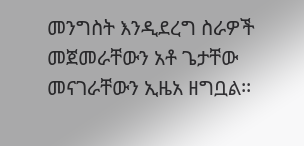መንግስት እንዲደረግ ስራዎች መጀመራቸውን አቶ ጌታቸው መናገራቸውን ኢዜአ ዘግቧል፡፡